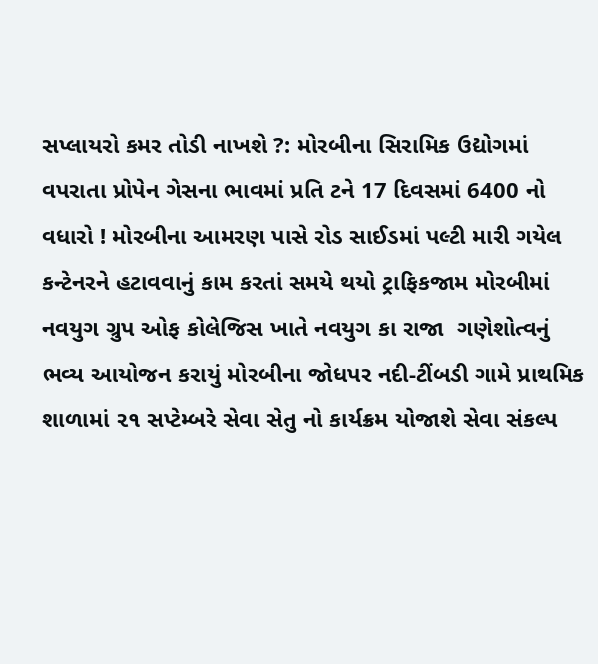સપ્લાયરો કમર તોડી નાખશે ?: મોરબીના સિરામિક ઉદ્યોગમાં વપરાતા પ્રોપેન ગેસના ભાવમાં પ્રતિ ટને 17 દિવસમાં 6400 નો વધારો ! મોરબીના આમરણ પાસે રોડ સાઈડમાં પલ્ટી મારી ગયેલ કન્ટેનરને હટાવવાનું કામ કરતાં સમયે થયો ટ્રાફિકજામ મોરબીમાં નવયુગ ગ્રુપ ઓફ કોલેજિસ ખાતે નવયુગ કા રાજા  ગણેશોત્વનું ભવ્ય આયોજન કરાયું મોરબીના જોધપર નદી-ટીંબડી ગામે પ્રાથમિક શાળામાં ૨૧ સપ્ટેમ્બરે સેવા સેતુ નો કાર્યક્રમ યોજાશે સેવા સંકલ્પ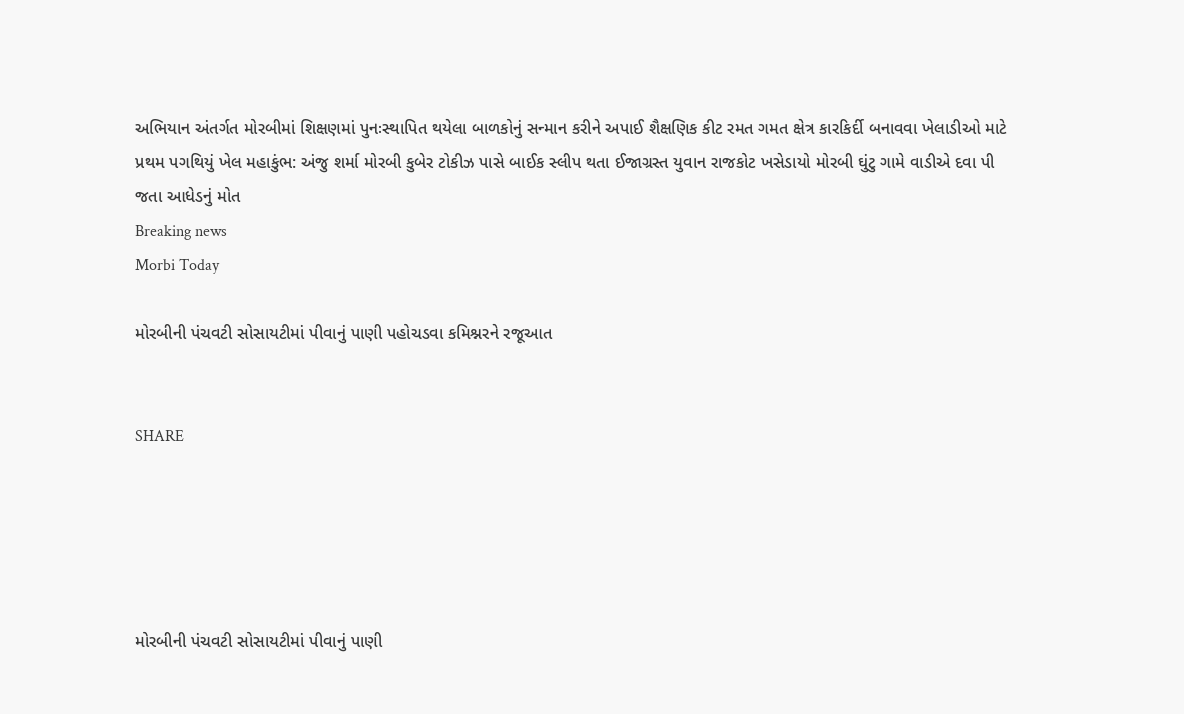અભિયાન અંતર્ગત મોરબીમાં શિક્ષણમાં પુનઃસ્થાપિત થયેલા બાળકોનું સન્માન કરીને અપાઈ શૈક્ષણિક કીટ રમત ગમત ક્ષેત્ર કારકિર્દી બનાવવા ખેલાડીઓ માટે પ્રથમ પગથિયું ખેલ મહાકુંભ: અંજુ શર્મા મોરબી કુબેર ટોકીઝ પાસે બાઈક સ્લીપ થતા ઈજાગ્રસ્ત યુવાન રાજકોટ ખસેડાયો મોરબી ઘુંટુ ગામે વાડીએ દવા પી જતા આધેડનું મોત
Breaking news
Morbi Today

મોરબીની પંચવટી સોસાયટીમાં પીવાનું પાણી પહોચડવા કમિશ્નરને રજૂઆત


SHARE





મોરબીની પંચવટી સોસાયટીમાં પીવાનું પાણી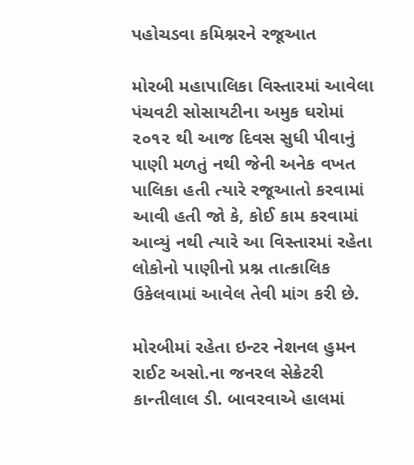પહોચડવા કમિશ્નરને રજૂઆત

મોરબી મહાપાલિકા વિસ્તારમાં આવેલા પંચવટી સોસાયટીના અમુક ઘરોમાં ૨૦૧૨ થી આજ દિવસ સુધી પીવાનું પાણી મળતું નથી જેની અનેક વખત પાલિકા હતી ત્યારે રજૂઆતો કરવામાં આવી હતી જો કે, કોઈ કામ કરવામાં આવ્યું નથી ત્યારે આ વિસ્તારમાં રહેતા લોકોનો પાણીનો પ્રશ્ન તાત્કાલિક ઉકેલવામાં આવેલ તેવી માંગ કરી છે.

મોરબીમાં રહેતા ઇન્ટર નેશનલ હુમન રાઈટ અસો.ના જનરલ સેક્રેટરી કાન્તીલાલ ડી. બાવરવાએ હાલમાં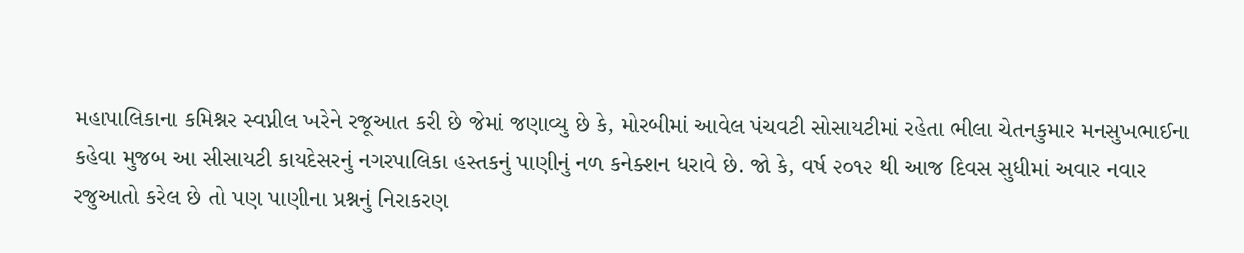મહાપાલિકાના કમિશ્નર સ્વપ્નીલ ખરેને રજૂઆત કરી છે જેમાં જણાવ્યુ છે કે, મોરબીમાં આવેલ પંચવટી સોસાયટીમાં રહેતા ભીલા ચેતનકુમાર મનસુખભાઈના કહેવા મુજબ આ સીસાયટી કાયદેસરનું નગરપાલિકા હસ્તકનું પાણીનું નળ કનેક્શન ધરાવે છે. જો કે, વર્ષ ૨૦૧૨ થી આજ દિવસ સુધીમાં અવાર નવાર રજુઆતો કરેલ છે તો પણ પાણીના પ્રશ્નનું નિરાકરણ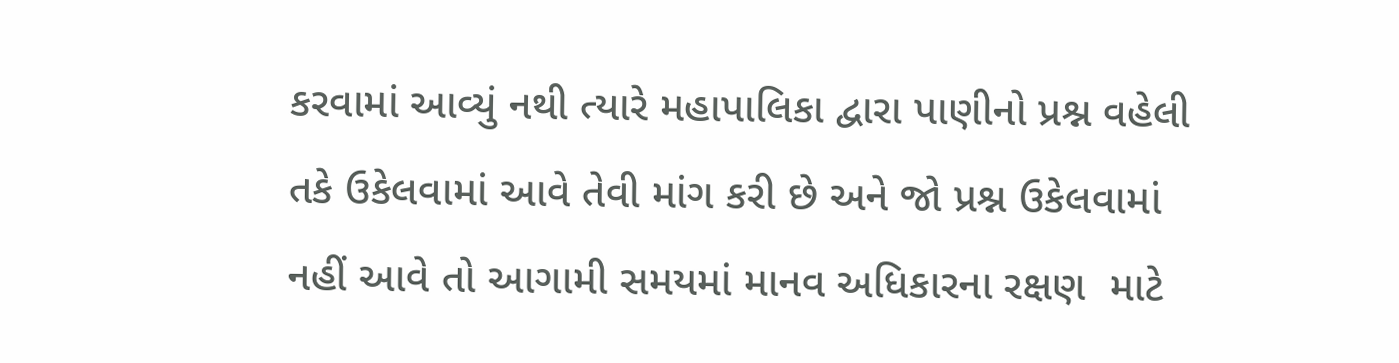કરવામાં આવ્યું નથી ત્યારે મહાપાલિકા દ્વારા પાણીનો પ્રશ્ન વહેલી તકે ઉકેલવામાં આવે તેવી માંગ કરી છે અને જો પ્રશ્ન ઉકેલવામાં નહીં આવે તો આગામી સમયમાં માનવ અધિકારના રક્ષણ  માટે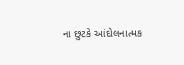ના છુટકે આંદોલનાત્મક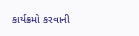કાર્યક્રમો કરવાની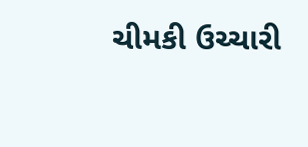ચીમકી ઉચ્ચારી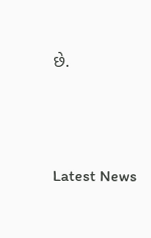છે.




Latest News